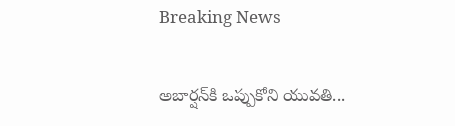Breaking News

అబార్షన్‌కి ఒప్పుకోని యువతి...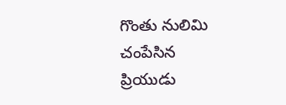గొంతు నులిమి చంపేసిన ప్రియుడు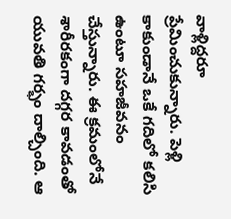వాళ్లిద్దరూ ప్రేమించుకున్నారు. పెళ్లి కాకుండానే ఒకే గదిలో కలిసి ఉంటూ సహజీవనం చేస్తున్నారు. ఈ క్రమంలోనే శారీరకంగా దగ్గర కావడంతో యువతి గర్భం దాల్చింది. ఆ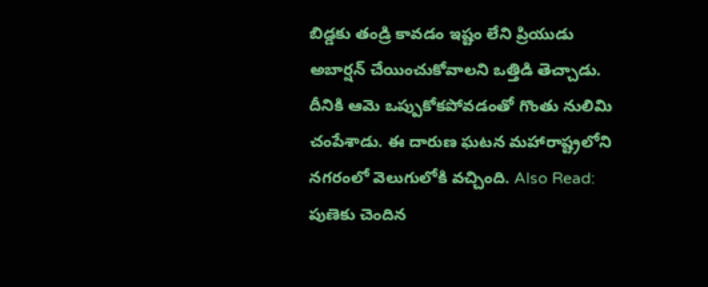బిడ్డకు తండ్రి కావడం ఇష్టం లేని ప్రియుడు అబార్షన్ చేయించుకోవాలని ఒత్తిడి తెచ్చాడు. దీనికి ఆమె ఒప్పుకోకపోవడంతో గొంతు నులిమి చంపేశాడు. ఈ దారుణ ఘటన మహారాష్ట్రలోని నగరంలో వెలుగులోకి వచ్చింది. Also Read: పుణెకు చెందిన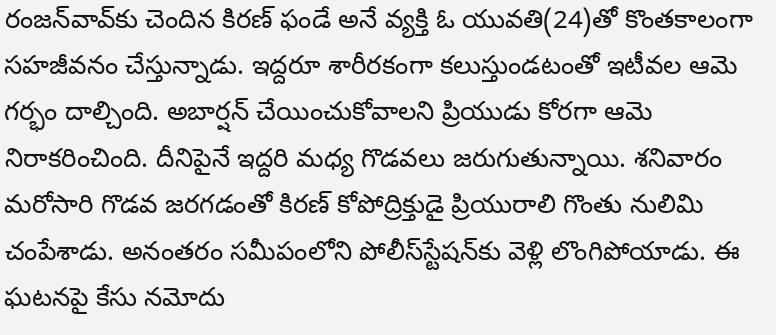రంజన్‌వావ్‌కు చెందిన కిరణ్ ఫండే అనే వ్యక్తి ఓ యువతి(24)తో కొంతకాలంగా సహజీవనం చేస్తున్నాడు. ఇద్దరూ శారీరకంగా కలుస్తుండటంతో ఇటీవల ఆమె గర్భం దాల్చింది. అబార్షన్ చేయించుకోవాలని ప్రియుడు కోరగా ఆమె నిరాకరించింది. దీనిపైనే ఇద్దరి మధ్య గొడవలు జరుగుతున్నాయి. శనివారం మరోసారి గొడవ జరగడంతో కిరణ్ కోపోద్రిక్తుడై ప్రియురాలి గొంతు నులిమి చంపేశాడు. అనంతరం సమీపంలోని పోలీస్‌స్టేషన్‌కు వెళ్లి లొంగిపోయాడు. ఈ ఘటనపై కేసు నమోదు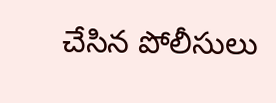చేసిన పోలీసులు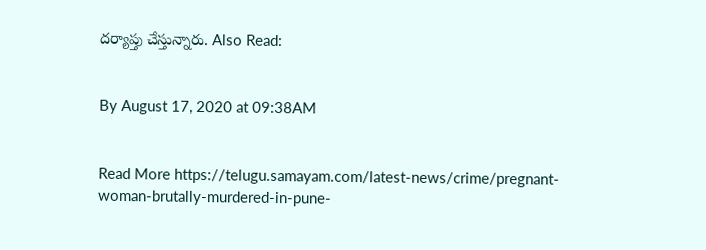దర్యాప్తు చేస్తున్నారు. Also Read:


By August 17, 2020 at 09:38AM


Read More https://telugu.samayam.com/latest-news/crime/pregnant-woman-brutally-murdered-in-pune-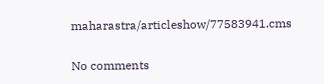maharastra/articleshow/77583941.cms

No comments